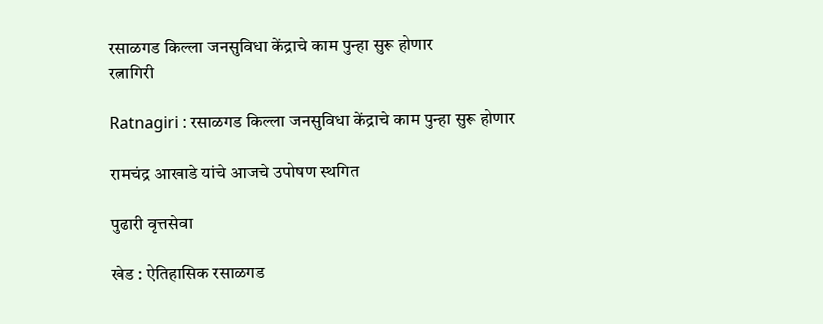रसाळगड किल्ला जनसुविधा केंद्राचे काम पुन्हा सुरू होणार
रत्नागिरी

Ratnagiri : रसाळगड किल्ला जनसुविधा केंद्राचे काम पुन्हा सुरू होणार

रामचंद्र आखाडे यांचे आजचे उपोषण स्थगित

पुढारी वृत्तसेवा

खेड : ऐतिहासिक रसाळगड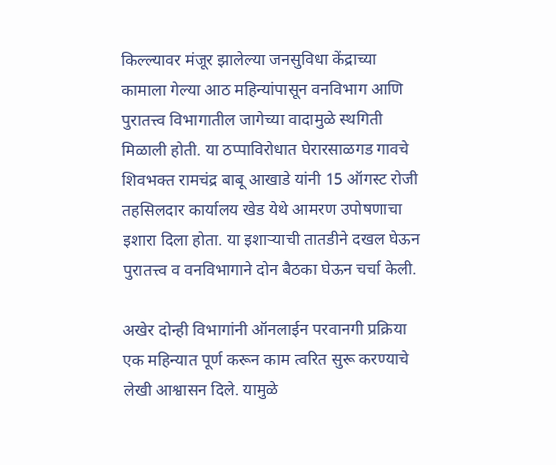किल्ल्यावर मंजूर झालेल्या जनसुविधा केंद्राच्या कामाला गेल्या आठ महिन्यांपासून वनविभाग आणि पुरातत्त्व विभागातील जागेच्या वादामुळे स्थगिती मिळाली होती. या ठप्पाविरोधात घेरारसाळगड गावचे शिवभक्त रामचंद्र बाबू आखाडे यांनी 15 ऑगस्ट रोजी तहसिलदार कार्यालय खेड येथे आमरण उपोषणाचा इशारा दिला होता. या इशार्‍याची तातडीने दखल घेऊन पुरातत्त्व व वनविभागाने दोन बैठका घेऊन चर्चा केली.

अखेर दोन्ही विभागांनी ऑनलाईन परवानगी प्रक्रिया एक महिन्यात पूर्ण करून काम त्वरित सुरू करण्याचे लेखी आश्वासन दिले. यामुळे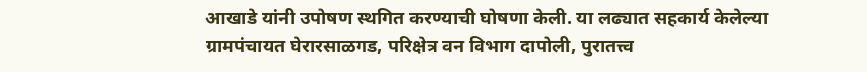आखाडे यांनी उपोषण स्थगित करण्याची घोषणा केली. या लढ्यात सहकार्य केलेल्या ग्रामपंचायत घेरारसाळगड, परिक्षेत्र वन विभाग दापोली, पुरातत्त्व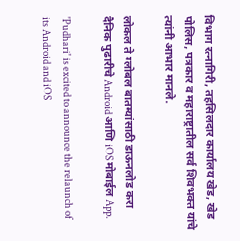विभाग रत्नागिरी, तहसिलदार कार्यालय खेड, खेड पोलिस, पत्रकार व महाराष्ट्रातील सर्व शिवभक्त यांचे त्यांनी आभार मानले.

लोकल ते ग्लोबल बातम्यांसाठी डाऊनलोड करा दैनिक पुढारीचे Android आणि iOS मोबाईल App.

'Pudhari' is excited to announce the relaunch of its Android and iOS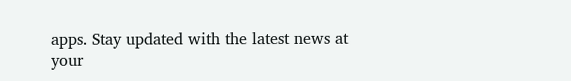apps. Stay updated with the latest news at your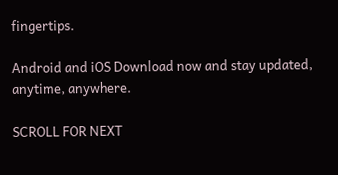fingertips.

Android and iOS Download now and stay updated, anytime, anywhere.

SCROLL FOR NEXT